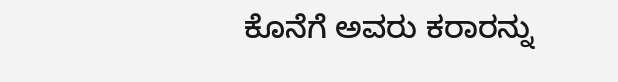ಕೊನೆಗೆ ಅವರು ಕರಾರನ್ನು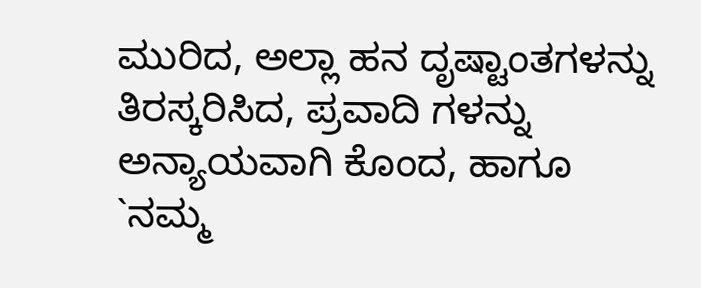ಮುರಿದ, ಅಲ್ಲಾ ಹನ ದೃಷ್ಟಾಂತಗಳನ್ನು ತಿರಸ್ಕರಿಸಿದ, ಪ್ರವಾದಿ ಗಳನ್ನು ಅನ್ಯಾಯವಾಗಿ ಕೊಂದ, ಹಾಗೂ `ನಮ್ಮ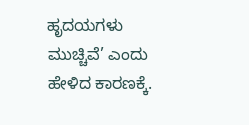ಹೃದಯಗಳು ಮುಚ್ಚಿವೆ’ ಎಂದು ಹೇಳಿದ ಕಾರಣಕ್ಕೆ.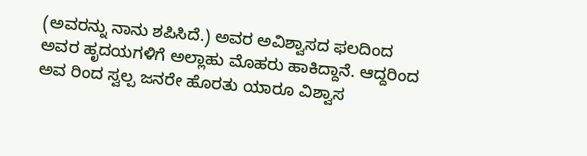(ಅವರನ್ನು ನಾನು ಶಪಿಸಿದೆ.) ಅವರ ಅವಿಶ್ವಾಸದ ಫಲದಿಂದ ಅವರ ಹೃದಯಗಳಿಗೆ ಅಲ್ಲಾಹು ಮೊಹರು ಹಾಕಿದ್ದಾನೆ. ಆದ್ದರಿಂದ ಅವ ರಿಂದ ಸ್ವಲ್ಪ ಜನರೇ ಹೊರತು ಯಾರೂ ವಿಶ್ವಾಸ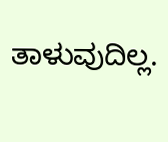ತಾಳುವುದಿಲ್ಲ.